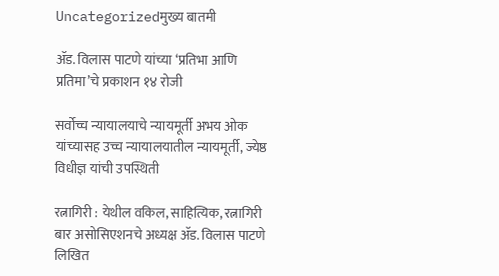Uncategorizedमुख्य बातमी

ॲड. विलास पाटणे यांच्या ‘प्रतिभा आणि प्रतिमा’चे प्रकाशन १४ रोजी

सर्वोच्च न्यायालयाचे न्यायमूर्ती अभय ओक यांच्यासह उच्च न्यायालयातील न्यायमूर्ती, ज्येष्ठ विधीज्ञ यांची उपस्थिती

रत्नागिरी : येथील वकिल, साहित्यिक, रत्नागिरी बार असोसिएशनचे अध्यक्ष ॲड. विलास पाटणे लिखित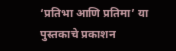‘प्रतिभा आणि प्रतिमा’ या पुस्तकाचे प्रकाशन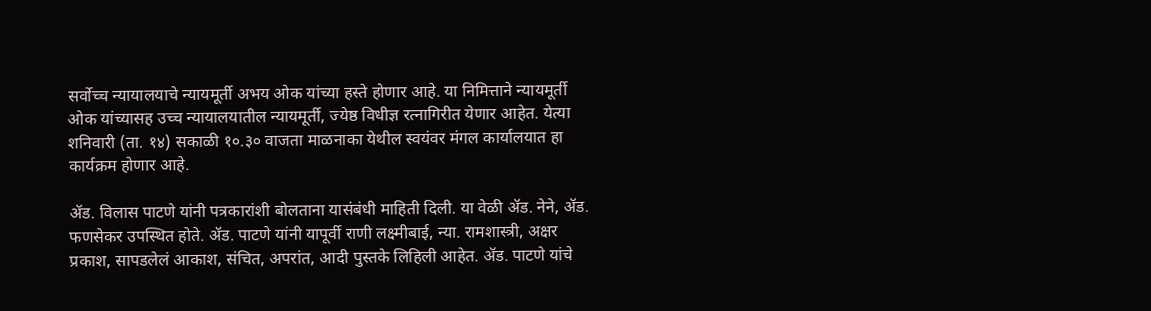सर्वोच्च न्यायालयाचे न्यायमूर्ती अभय ओक यांच्या हस्ते होणार आहे. या निमित्ताने न्यायमूर्ती ओक यांच्यासह उच्च न्यायालयातील न्यायमूर्ती, ज्येष्ठ विधीज्ञ रत्नागिरीत येणार आहेत. येत्या शनिवारी (ता. १४) सकाळी १०.३० वाजता माळनाका येथील स्वयंवर मंगल कार्यालयात हा कार्यक्रम होणार आहे.

ॲड. विलास पाटणे यांनी पत्रकारांशी बोलताना यासंबंधी माहिती दिली. या वेळी ॲड. नेने, ॲड. फणसेकर उपस्थित होते. ॲड. पाटणे यांनी यापूर्वी राणी लक्ष्मीबाई, न्या. रामशास्त्री, अक्षर प्रकाश, सापडलेलं आकाश, संचित, अपरांत, आदी पुस्तके लिहिली आहेत. ॲड. पाटणे यांचे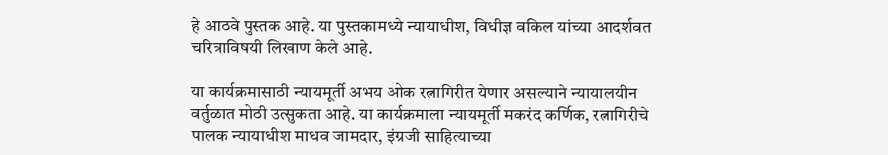हे आठवे पुस्तक आहे. या पुस्तकामध्ये न्यायाधीश, विधीज्ञ वकिल यांच्या आदर्शवत चरित्राविषयी लिखाण केले आहे.

या कार्यक्रमासाठी न्यायमूर्ती अभय ओक रत्नागिरीत येणार असल्याने न्यायालयीन वर्तुळात मोठी उत्सुकता आहे. या कार्यक्रमाला न्यायमूर्ती मकरंद कर्णिक, रत्नागिरीचे पालक न्यायाधीश माधव जामदार, इंग्रजी साहित्याच्या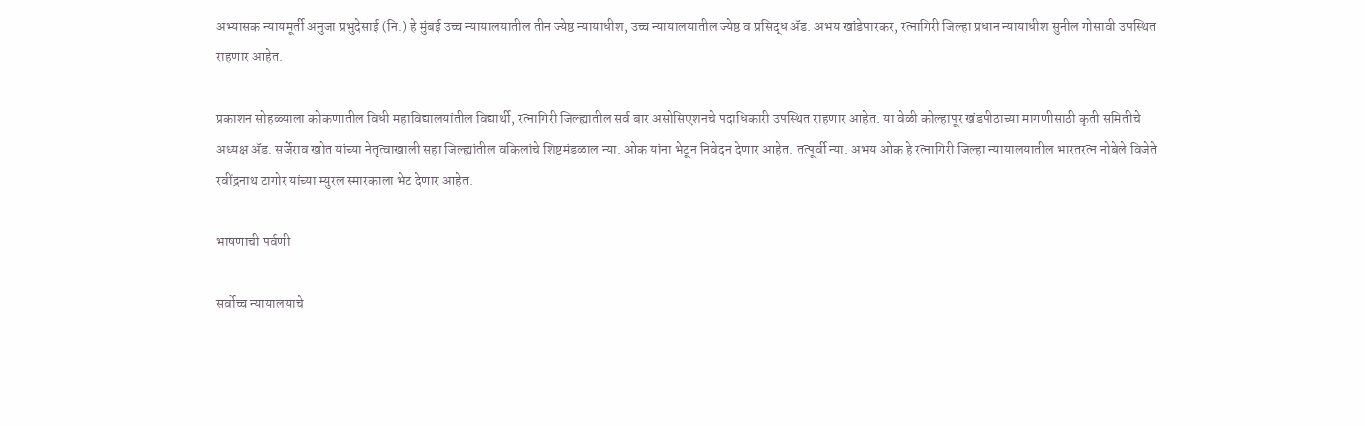अभ्यासक न्यायमूर्ती अनुजा प्रभुदेसाई (नि.) हे मुंबई उच्च न्यायालयातील तीन ज्येष्ठ न्यायाधीश, उच्च न्यायालयातील ज्येष्ठ व प्रसिद्ध ॲड. अभय खांडेपारकर, रत्नागिरी जिल्हा प्रधान न्यायाधीश सुनील गोसावी उपस्थित राहणार आहेत.

प्रकाशन सोहळ्याला कोकणातील विधी महाविद्यालयांतील विद्यार्थी, रत्नागिरी जिल्ह्यातील सर्व बार असोसिएशनचे पदाधिकारी उपस्थित राहणार आहेत. या वेळी कोल्हापूर खंडपीठाच्या मागणीसाठी कृती समितीचे अध्यक्ष ॲड. सर्जेराव खोत यांच्या नेतृत्वाखाली सहा जिल्ह्यांतील वकिलांचे शिष्टमंडळाल न्या. ओक यांना भेटून निवेदन देणार आहेत. तत्पूर्वी न्या. अभय ओक हे रत्नागिरी जिल्हा न्यायालयातील भारतरत्न नोबेले विजेते रवींद्रनाथ टागोर यांच्या म्युरल स्मारकाला भेट देणार आहेत.

भाषणाची पर्वणी

सर्वोच्च न्यायालयाचे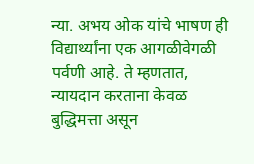न्या. अभय ओक यांचे भाषण ही विद्यार्थ्यांना एक आगळीवेगळी पर्वणी आहे. ते म्हणतात, न्यायदान करताना केवळ बुद्धिमत्ता असून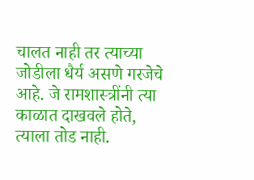चालत नाही तर त्याच्या जोडीला धैर्य असणे गरजेचे आहे. जे रामशास्त्रींनी त्या काळात दाखवले होते, त्याला तोड नाही.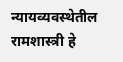न्यायव्यवस्थेतील रामशास्त्री हे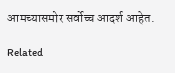आमच्यासमोर सर्वोच्च आदर्श आहेत.

Related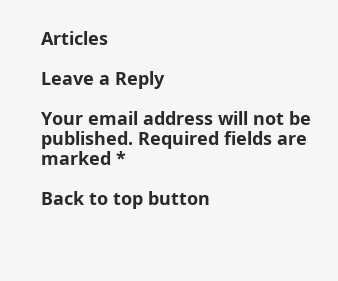Articles

Leave a Reply

Your email address will not be published. Required fields are marked *

Back to top button